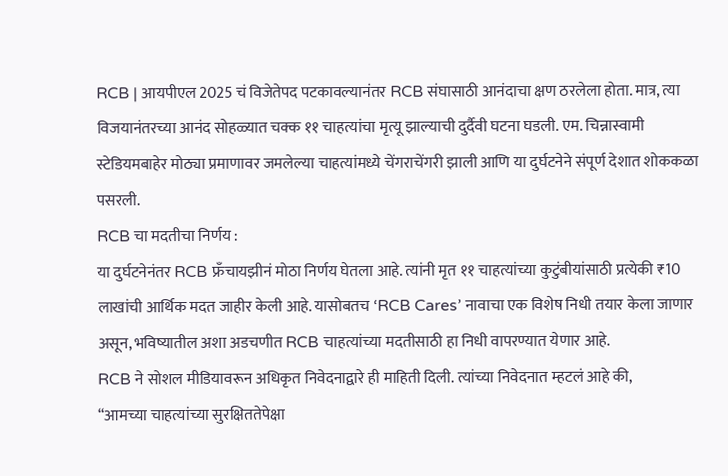RCB | आयपीएल 2025 चं विजेतेपद पटकावल्यानंतर RCB संघासाठी आनंदाचा क्षण ठरलेला होता. मात्र, त्या विजयानंतरच्या आनंद सोहळ्यात चक्क ११ चाहत्यांचा मृत्यू झाल्याची दुर्दैवी घटना घडली. एम. चिन्नास्वामी स्टेडियमबाहेर मोठ्या प्रमाणावर जमलेल्या चाहत्यांमध्ये चेंगराचेंगरी झाली आणि या दुर्घटनेने संपूर्ण देशात शोककळा पसरली.
RCB चा मदतीचा निर्णय :
या दुर्घटनेनंतर RCB फ्रँचायझीनं मोठा निर्णय घेतला आहे. त्यांनी मृत ११ चाहत्यांच्या कुटुंबीयांसाठी प्रत्येकी ₹10 लाखांची आर्थिक मदत जाहीर केली आहे. यासोबतच ‘RCB Cares’ नावाचा एक विशेष निधी तयार केला जाणार असून, भविष्यातील अशा अडचणीत RCB चाहत्यांच्या मदतीसाठी हा निधी वापरण्यात येणार आहे.
RCB ने सोशल मीडियावरून अधिकृत निवेदनाद्वारे ही माहिती दिली. त्यांच्या निवेदनात म्हटलं आहे की,
“आमच्या चाहत्यांच्या सुरक्षिततेपेक्षा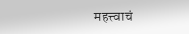महत्त्वाचं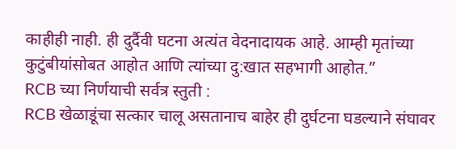काहीही नाही. ही दुर्दैवी घटना अत्यंत वेदनादायक आहे. आम्ही मृतांच्या कुटुंबीयांसोबत आहोत आणि त्यांच्या दु:खात सहभागी आहोत.”
RCB च्या निर्णयाची सर्वत्र स्तुती :
RCB खेळाडूंचा सत्कार चालू असतानाच बाहेर ही दुर्घटना घडल्याने संघावर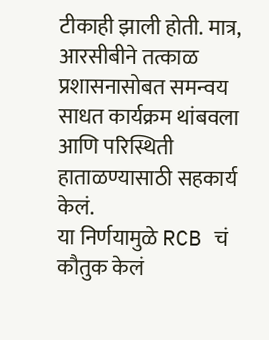टीकाही झाली होती. मात्र, आरसीबीने तत्काळ प्रशासनासोबत समन्वय साधत कार्यक्रम थांबवला आणि परिस्थिती हाताळण्यासाठी सहकार्य केलं.
या निर्णयामुळे RCB चं कौतुक केलं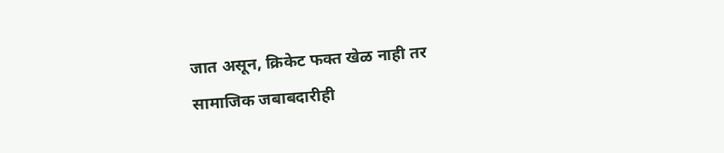जात असून, क्रिकेट फक्त खेळ नाही तर सामाजिक जबाबदारीही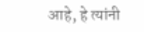आहे, हे त्यांनी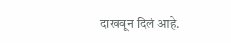दाखवून दिलं आहे.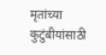मृतांच्या कुटुंबीयांसाठी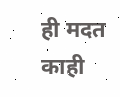ही मदत काही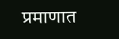प्रमाणात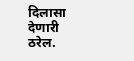दिलासा देणारी ठरेल.